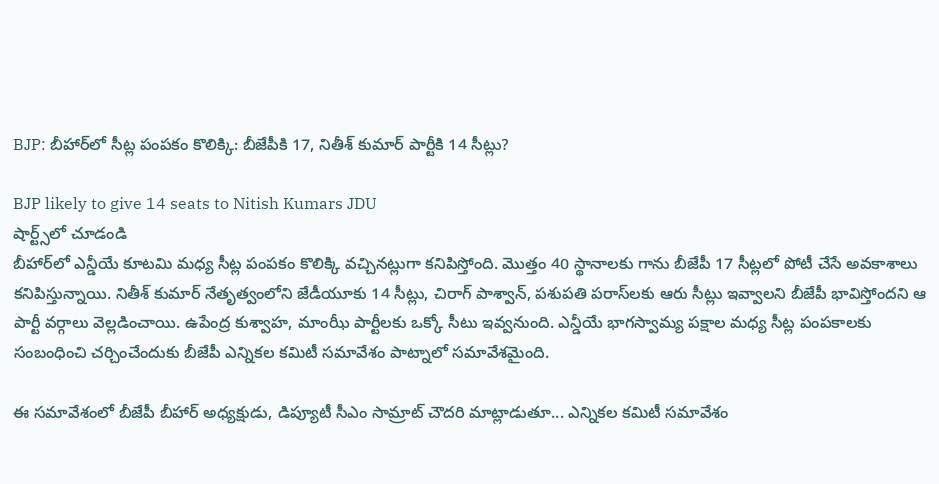BJP: బీహార్‌లో సీట్ల పంపకం కొలిక్కి: బీజేపీకి 17, నితీశ్ కుమార్ పార్టీకి 14 సీట్లు?

BJP likely to give 14 seats to Nitish Kumars JDU
షార్ట్స్‌లో చూడండి
బీహార్‌లో ఎన్డీయే కూటమి మధ్య సీట్ల పంపకం కొలిక్కి వచ్చినట్లుగా కనిపిస్తోంది. మొత్తం 40 స్థానాలకు గాను బీజేపీ 17 సీట్లలో పోటీ చేసే అవకాశాలు కనిపిస్తున్నాయి. నితీశ్ కుమార్ నేతృత్వంలోని జేడీయూకు 14 సీట్లు, చిరాగ్ పాశ్వాన్, పశుపతి పరాస్‌లకు ఆరు సీట్లు ఇవ్వాలని బీజేపీ భావిస్తోందని ఆ పార్టీ వర్గాలు వెల్లడించాయి. ఉపేంద్ర కుశ్వాహ, మాంఝీ పార్టీలకు ఒక్కో సీటు ఇవ్వనుంది. ఎన్డీయే భాగస్వామ్య పక్షాల మధ్య సీట్ల పంపకాలకు సంబంధించి చర్చించేందుకు బీజేపీ ఎన్నికల కమిటీ సమావేశం పాట్నాలో సమావేశమైంది.

ఈ సమావేశంలో బీజేపీ బీహార్ అధ్యక్షుడు, డిప్యూటీ సీఎం సామ్రాట్ చౌదరి మాట్లాడుతూ... ఎన్నికల కమిటీ సమావేశం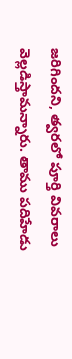జరిగిందని, త్వరలో పూర్తి వివరాలు వెల్లడిస్తామన్నారు. తాము పదిహేడు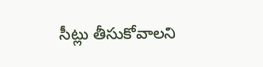సీట్లు తీసుకోవాలని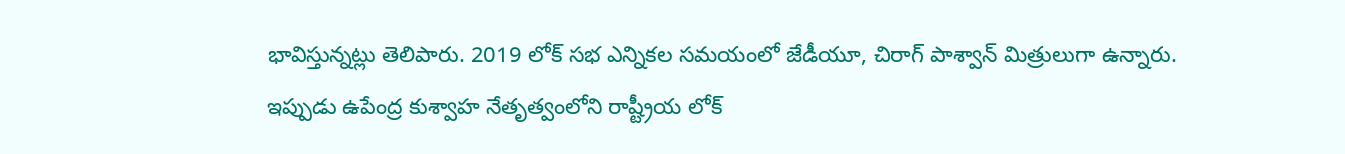భావిస్తున్నట్లు తెలిపారు. 2019 లోక్ సభ ఎన్నికల సమయంలో జేడీయూ, చిరాగ్ పాశ్వాన్ మిత్రులుగా ఉన్నారు. ఇప్పుడు ఉపేంద్ర కుశ్వాహ నేతృత్వంలోని రాష్ట్రీయ లోక్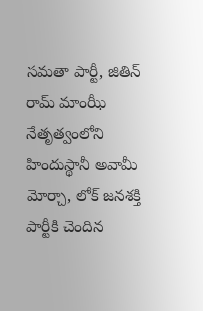సమతా పార్టీ, జితిన్ రామ్ మాంఝీ నేతృత్వంలోని హిందుస్థానీ అవామీ మోర్చా, లోక్ జనశక్తి పార్టీకి చెందిన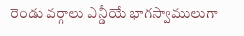రెండు వర్గాలు ఎన్డీయే భాగస్వాములుగా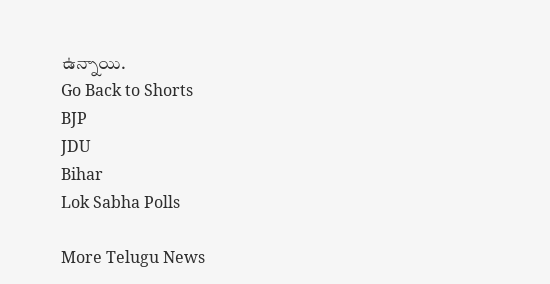ఉన్నాయి.
Go Back to Shorts
BJP
JDU
Bihar
Lok Sabha Polls

More Telugu News